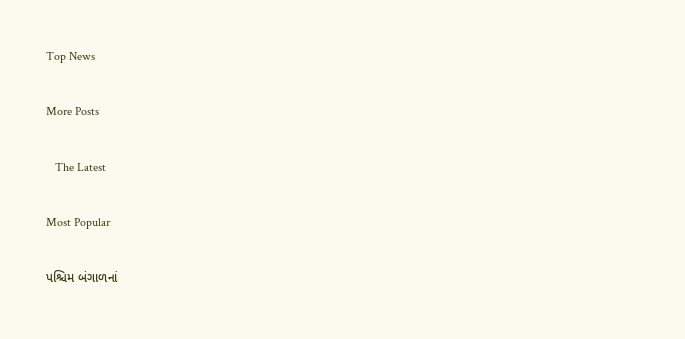Top News

More Posts

   The Latest

Most Popular

પશ્ચિમ બંગાળનાં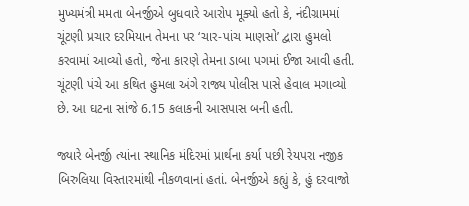મુખ્યમંત્રી મમતા બેનર્જીએ બુધવારે આરોપ મૂક્યો હતો કે, નંદીગ્રામમાં ચૂંટણી પ્રચાર દરમિયાન તેમના પર ‘ચાર-પાંચ માણસો’ દ્વારા હુમલો કરવામાં આવ્યો હતો, જેના કારણે તેમના ડાબા પગમાં ઈજા આવી હતી. ચૂંટણી પંચે આ કથિત હુમલા અંગે રાજ્ય પોલીસ પાસે હેવાલ મગાવ્યો છે. આ ઘટના સાંજે 6.15 કલાકની આસપાસ બની હતી.

જ્યારે બેનર્જી ત્યાંના સ્થાનિક મંદિરમાં પ્રાર્થના કર્યા પછી રેયપરા નજીક બિરુલિયા વિસ્તારમાંથી નીકળવાનાં હતાં. બેનર્જીએ કહ્યું કે, હું દરવાજો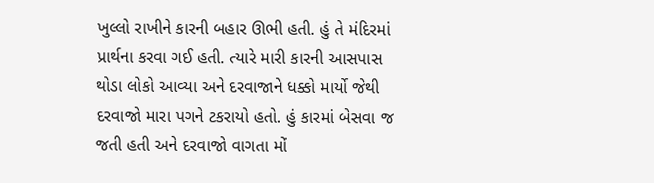ખુલ્લો રાખીને કારની બહાર ઊભી હતી. હું તે મંદિરમાં પ્રાર્થના કરવા ગઈ હતી. ત્યારે મારી કારની આસપાસ થોડા લોકો આવ્યા અને દરવાજાને ધક્કો માર્યો જેથી દરવાજો મારા પગને ટકરાયો હતો. હું કારમાં બેસવા જ જતી હતી અને દરવાજો વાગતા મોં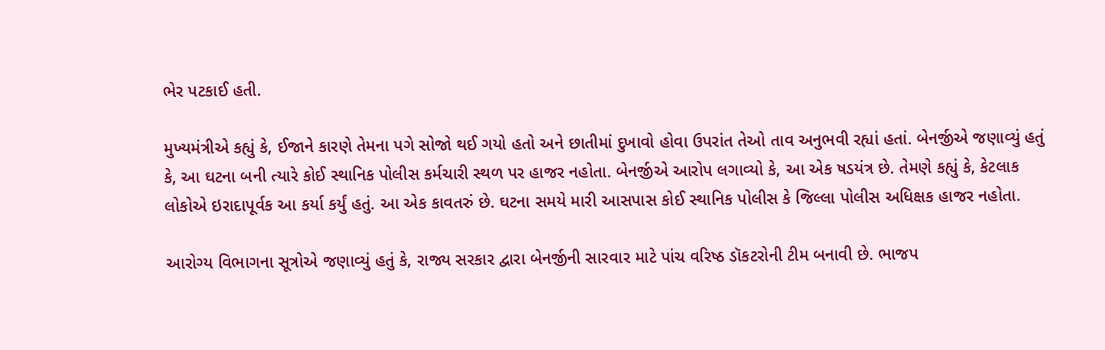ભેર પટકાઈ હતી.

મુખ્યમંત્રીએ કહ્યું કે, ઈજાને કારણે તેમના પગે સોજો થઈ ગયો હતો અને છાતીમાં દુખાવો હોવા ઉપરાંત તેઓ તાવ અનુભવી રહ્યાં હતાં. બેનર્જીએ જણાવ્યું હતું કે, આ ઘટના બની ત્યારે કોઈ સ્થાનિક પોલીસ કર્મચારી સ્થળ પર હાજર નહોતા. બેનર્જીએ આરોપ લગાવ્યો કે, આ એક ષડયંત્ર છે. તેમણે કહ્યું કે, કેટલાક લોકોએ ઇરાદાપૂર્વક આ કર્યા કર્યું હતું. આ એક કાવતરું છે. ઘટના સમયે મારી આસપાસ કોઈ સ્થાનિક પોલીસ કે જિલ્લા પોલીસ અધિક્ષક હાજર નહોતા.

આરોગ્ય વિભાગના સૂત્રોએ જણાવ્યું હતું કે, રાજ્ય સરકાર દ્વારા બેનર્જીની સારવાર માટે પાંચ વરિષ્ઠ ડૉકટરોની ટીમ બનાવી છે. ભાજપ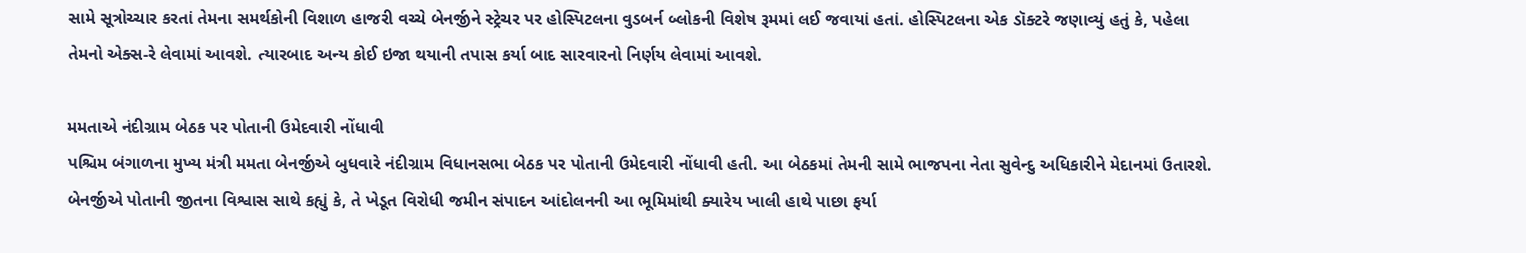સામે સૂત્રોચ્ચાર કરતાં તેમના સમર્થકોની વિશાળ હાજરી વચ્ચે બેનર્જીને સ્ટ્રેચર પર હોસ્પિટલના વુડબર્ન બ્લોકની વિશેષ રૂમમાં લઈ જવાયાં હતાં. હોસ્પિટલના એક ડૉક્ટરે જણાવ્યું હતું કે, પહેલા તેમનો એક્સ-રે લેવામાં આવશે. ત્યારબાદ અન્ય કોઈ ઇજા થયાની તપાસ કર્યા બાદ સારવારનો નિર્ણય લેવામાં આવશે.

મમતાએ નંદીગ્રામ બેઠક પર પોતાની ઉમેદવારી નોંધાવી
પશ્ચિમ બંગાળના મુખ્ય મંત્રી મમતા બેનર્જીએ બુધવારે નંદીગ્રામ વિધાનસભા બેઠક પર પોતાની ઉમેદવારી નોંધાવી હતી. આ બેઠકમાં તેમની સામે ભાજપના નેતા સુવેન્દુ અધિકારીને મેદાનમાં ઉતારશે. બેનર્જીએ પોતાની જીતના વિશ્વાસ સાથે કહ્યું કે, તે ખેડૂત વિરોધી જમીન સંપાદન આંદોલનની આ ભૂમિમાંથી ક્યારેય ખાલી હાથે પાછા ફર્યા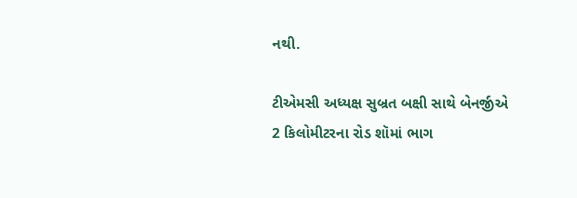નથી.

ટીએમસી અધ્યક્ષ સુબ્રત બક્ષી સાથે બેનર્જીએ 2 કિલોમીટરના રોડ શૉમાં ભાગ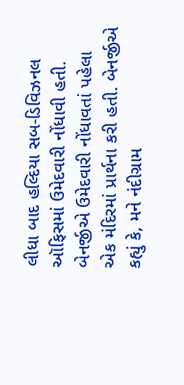લીધા બાદ હલ્દિયા સબ-ડિવિઝનલ ઑફિસમાં ઉમેદવારી નોંધાવી હતી. બેનર્જીએ ઉમેદવારી નોંધાવતાં પહેલા એક મંદિરમાં પ્રાર્થના કરી હતી. બેનર્જીએ કહ્યું કે, મને નંદીગ્રામ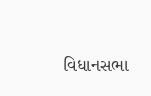વિધાનસભા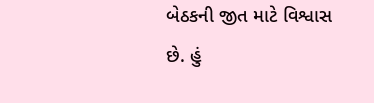બેઠકની જીત માટે વિશ્વાસ છે. હું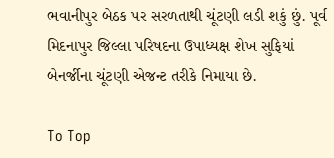ભવાનીપુર બેઠક પર સરળતાથી ચૂંટણી લડી શકું છું. પૂર્વ મિદનાપુર જિલ્લા પરિષદના ઉપાધ્યક્ષ શેખ સુફિયાં બેનર્જીના ચૂંટણી એજન્ટ તરીકે નિમાયા છે.

To Top